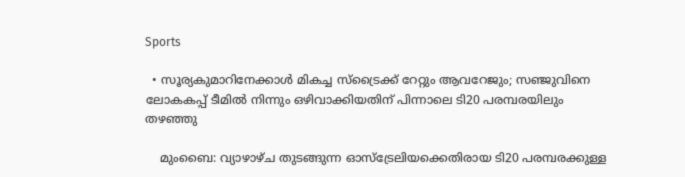Sports

  • സൂര്യകുമാറിനേക്കാള്‍ മികച്ച സ്‌ട്രൈക്ക് റേറ്റും ആവറേജും; സഞ്ജുവിനെ ലോകകപ്പ് ടീമില്‍ നിന്നും ഒഴിവാക്കിയതിന് പിന്നാലെ ടി20 പരമ്പരയിലും തഴഞ്ഞു

    മുംബൈ: വ്യാഴാഴ്ച തുടങ്ങുന്ന ഓസ്ട്രേലിയക്കെതിരായ ടി20 പരമ്പരക്കുള്ള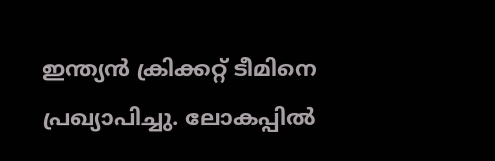ഇന്ത്യന്‍ ക്രിക്കറ്റ് ടീമിനെ പ്രഖ്യാപിച്ചു. ലോകപ്പില്‍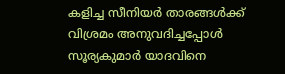കളിച്ച സീനിയര്‍ താരങ്ങള്‍ക്ക് വിശ്രമം അനുവദിച്ചപ്പോള്‍ സൂര്യകുമാര്‍ യാദവിനെ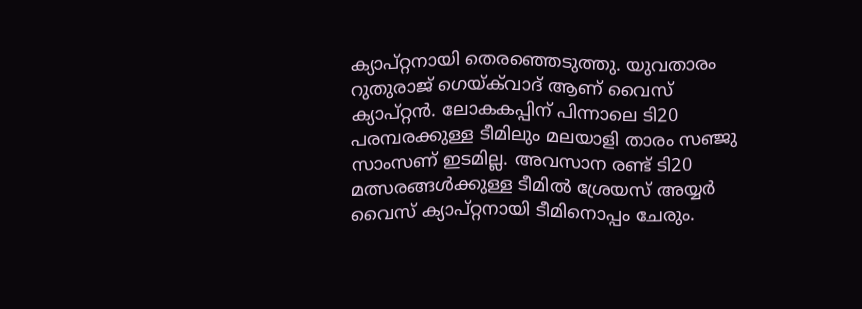ക്യാപ്റ്റനായി തെരഞ്ഞെടുത്തു. യുവതാരം റുതുരാജ് ഗെയ്ക്‌വാദ് ആണ് വൈസ് ക്യാപ്റ്റന്‍. ലോകകപ്പിന് പിന്നാലെ ടി20 പരമ്പരക്കുള്ള ടീമിലും മലയാളി താരം സഞ്ജു സാംസണ് ഇടമില്ല. അവസാന രണ്ട് ടി20 മത്സരങ്ങള്‍ക്കുള്ള ടീമില്‍ ശ്രേയസ് അയ്യര്‍ വൈസ് ക്യാപ്റ്റനായി ടീമിനൊപ്പം ചേരും.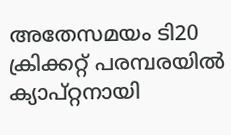അതേസമയം ടി20 ക്രിക്കറ്റ് പരമ്പരയിൽ ക്യാപ്റ്റനായി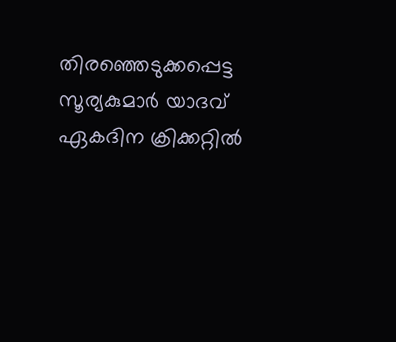തിരഞ്ഞെടുക്കപ്പെട്ട  സൂര്യകുമാര്‍ യാദവ് ഏകദിന ക്രിക്കറ്റില്‍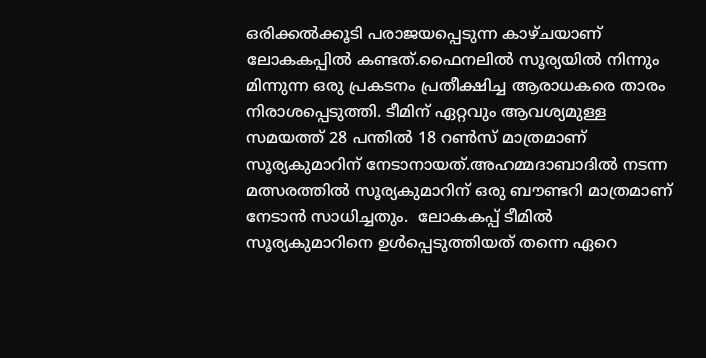ഒരിക്കല്‍ക്കൂടി പരാജയപ്പെടുന്ന കാഴ്ചയാണ് ലോകകപ്പില്‍ കണ്ടത്.ഫൈനലില്‍ സൂര്യയില്‍ നിന്നും മിന്നുന്ന ഒരു പ്രകടനം പ്രതീക്ഷിച്ച ആരാധകരെ താരം നിരാശപ്പെടുത്തി. ടീമിന് ഏറ്റവും ആവശ്യമുള്ള സമയത്ത് 28 പന്തില്‍ 18 റണ്‍സ് മാത്രമാണ് സൂര്യകുമാറിന് നേടാനായത്.അഹമ്മദാബാദില്‍ നടന്ന മത്സരത്തില്‍ സൂര്യകുമാറിന് ഒരു ബൗണ്ടറി മാത്രമാണ് നേടാൻ സാധിച്ചതും.  ലോകകപ്പ് ടീമില്‍ സൂര്യകുമാറിനെ ഉള്‍പ്പെടുത്തിയത് തന്നെ ഏറെ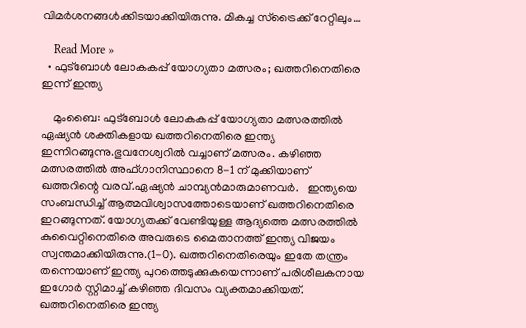വിമര്‍ശനങ്ങള്‍ക്കിടയാക്കിയിരുന്നു. മികച്ച സ്‌ട്രൈക്ക് റേറ്റിലും…

    Read More »
  • ഫുട്ബോൾ ലോകകപ്പ് യോഗ്യതാ മത്സരം; ഖത്തറിനെതിരെ ഇന്ന് ഇന്ത്യ

    മുംബൈ: ഫുട്ബോൾ ലോകകപ്പ് യോഗ്യതാ മത്സരത്തിൽ ഏഷ്യൻ ശക്തികളായ ഖത്തറിനെതിരെ ഇന്ത്യ ഇന്നിറങ്ങുന്നു.ഭുവനേശ്വറിൽ വച്ചാണ് മത്സരം. കഴിഞ്ഞ മത്സരത്തിൽ അഫ്ഗാനിസ്ഥാനെ 8-1 ന് മുക്കിയാണ് ഖത്തറിന്റെ വരവ്.ഏഷ്യൻ ചാമ്പ്യൻമാരുമാണവർ.   ഇന്ത്യയെ സംബന്ധിച്ച് ആത്മവിശ്വാസത്തോടെയാണ് ഖത്തറിനെതിരെ ഇറങ്ങുന്നത്. യോഗ്യതക്ക് വേണ്ടിയുള്ള ആദ്യത്തെ മത്സരത്തിൽ കുവൈറ്റിനെതിരെ അവരുടെ മൈതാനത്ത് ഇന്ത്യ വിജയം സ്വന്തമാക്കിയിരുന്നു.(1-0). ഖത്തറിനെതിരെയും ഇതേ തന്ത്രം തന്നെയാണ് ഇന്ത്യ പുറത്തെടുക്കുകയെന്നാണ് പരിശീലകനായ ഇഗോർ സ്റ്റിമാച്ച് കഴിഞ്ഞ ദിവസം വ്യക്തമാക്കിയത്. ഖത്തറിനെതിരെ ഇന്ത്യ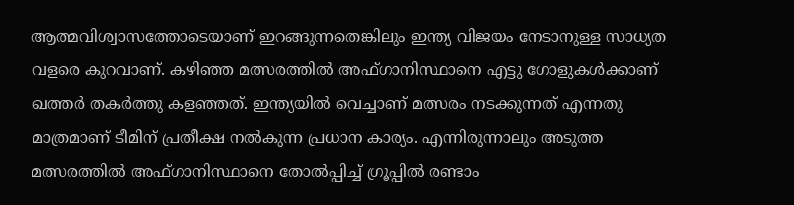ആത്മവിശ്വാസത്തോടെയാണ് ഇറങ്ങുന്നതെങ്കിലും ഇന്ത്യ വിജയം നേടാനുള്ള സാധ്യത വളരെ കുറവാണ്. കഴിഞ്ഞ മത്സരത്തിൽ അഫ്‌ഗാനിസ്ഥാനെ എട്ടു ഗോളുകൾക്കാണ് ഖത്തർ തകർത്തു കളഞ്ഞത്. ഇന്ത്യയിൽ വെച്ചാണ് മത്സരം നടക്കുന്നത് എന്നതു മാത്രമാണ് ടീമിന് പ്രതീക്ഷ നൽകുന്ന പ്രധാന കാര്യം. എന്നിരുന്നാലും അടുത്ത മത്സരത്തിൽ അഫ്ഗാനിസ്ഥാനെ തോൽപ്പിച്ച് ഗ്രൂപ്പിൽ രണ്ടാം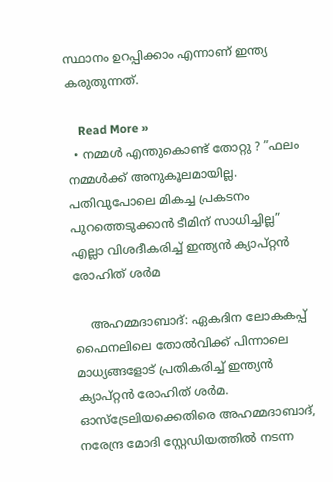സ്ഥാനം ഉറപ്പിക്കാം എന്നാണ് ഇന്ത്യ കരുതുന്നത്.

    Read More »
  • നമ്മൾ എന്തുകൊണ്ട് തോറ്റു ? ”ഫലം നമ്മള്‍ക്ക് അനുകൂലമായില്ല. പതിവുപോലെ മികച്ച പ്രകടനം പുറത്തെടുക്കാന്‍ ടീമിന് സാധിച്ചില്ല” എല്ലാ വിശദീകരിച്ച് ഇന്ത്യന്‍ ക്യാപ്റ്റന്‍ രോഹിത് ശര്‍മ

    അഹമ്മദാബാദ്: ഏകദിന ലോകകപ്പ് ഫൈനലിലെ തോല്‍വിക്ക് പിന്നാലെ മാധ്യങ്ങളോട് പ്രതികരിച്ച് ഇന്ത്യന്‍ ക്യാപ്റ്റന്‍ രോഹിത് ശര്‍മ. ഓസ്ട്രേലിയക്കെതിരെ അഹമ്മദാബാദ്, നരേന്ദ്ര മോദി സ്റ്റേഡിയത്തില്‍ നടന്ന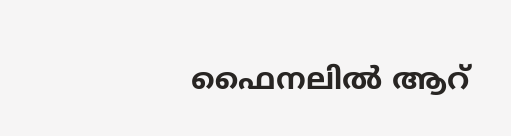ഫൈനലില്‍ ആറ്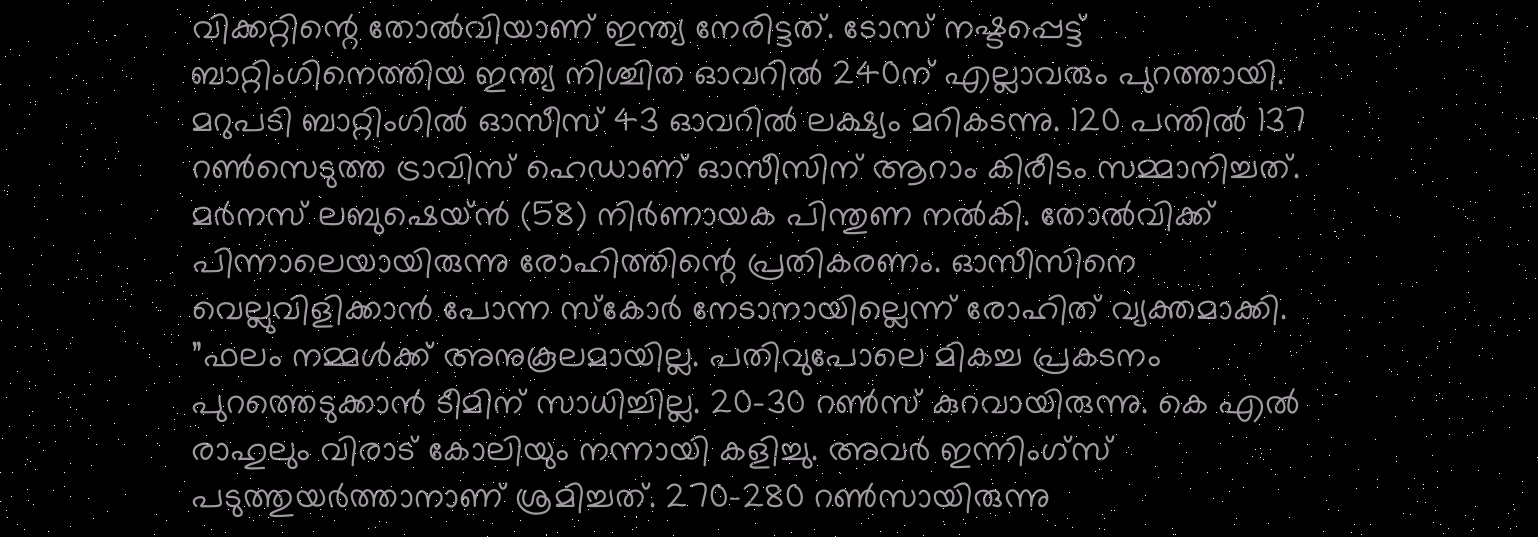വിക്കറ്റിന്റെ തോല്‍വിയാണ് ഇന്ത്യ നേരിട്ടത്. ടോസ് നഷ്ടപ്പെട്ട് ബാറ്റിംഗിനെത്തിയ ഇന്ത്യ നിശ്ചിത ഓവറില്‍ 240ന് എല്ലാവരും പുറത്തായി. മറുപടി ബാറ്റിംഗില്‍ ഓസീസ് 43 ഓവറില്‍ ലക്ഷ്യം മറികടന്നു. 120 പന്തില്‍ 137 റണ്‍സെടുത്ത ട്രാവിസ് ഹെഡാണ് ഓസീസിന് ആറാം കിരീടം സമ്മാനിച്ചത്. മര്‍നസ് ലബുഷെയ്ന്‍ (58) നിര്‍ണായക പിന്തുണ നല്‍കി. തോല്‍വിക്ക് പിന്നാലെയായിരുന്നു രോഹിത്തിന്റെ പ്രതികരണം. ഓസീസിനെ വെല്ലുവിളിക്കാന്‍ പോന്ന സ്‌കോര്‍ നേടാനായില്ലെന്ന് രോഹിത് വ്യക്തമാക്കി. ”ഫലം നമ്മള്‍ക്ക് അനുകൂലമായില്ല. പതിവുപോലെ മികച്ച പ്രകടനം പുറത്തെടുക്കാന്‍ ടീമിന് സാധിച്ചില്ല. 20-30 റണ്‍സ് കുറവായിരുന്നു. കെ എല്‍ രാഹുലും വിരാട് കോലിയും നന്നായി കളിച്ചു. അവര്‍ ഇന്നിംഗ്‌സ് പടുത്തുയര്‍ത്താനാണ് ശ്രമിച്ചത്. 270-280 റണ്‍സായിരുന്നു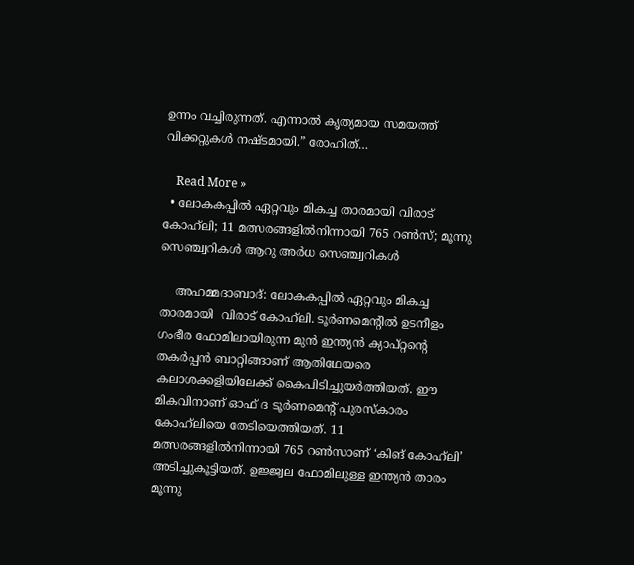ഉന്നം വച്ചിരുന്നത്. എന്നാല്‍ കൃത്യമായ സമയത്ത് വിക്കറ്റുകള്‍ നഷ്ടമായി.” രോഹിത്…

    Read More »
  • ലോകകപ്പില്‍ ഏറ്റവും മികച്ച താരമായി വിരാട് കോഹ്‍ലി; 11 മത്സരങ്ങളില്‍നിന്നായി 765 റണ്‍സ്; മൂന്നു സെഞ്ച്വറികള്‍ ആറു അര്‍ധ സെഞ്ച്വറികള്‍

    അഹമ്മദാബാദ്: ലോകകപ്പില്‍ ഏറ്റവും മികച്ച താരമായി  വിരാട് കോഹ്‍ലി. ടൂര്‍ണമെന്റില്‍ ഉടനീളം ഗംഭീര ഫോമിലായിരുന്ന മുൻ ഇന്ത്യൻ ക്യാപ്റ്റന്റെ തകര്‍പ്പൻ ബാറ്റിങ്ങാണ് ആതിഥേയരെ കലാശക്കളിയിലേക്ക് കൈപിടിച്ചുയര്‍ത്തിയത്. ഈ മികവിനാണ് ഓഫ് ദ ടൂര്‍ണമെന്റ് പുരസ്കാരം കോഹ്‍ലിയെ തേടിയെത്തിയത്. 11 മത്സരങ്ങളില്‍നിന്നായി 765 റണ്‍സാണ് ‘കിങ് കോഹ്‍ലി’ അടിച്ചുകൂട്ടിയത്. ഉജ്ജ്വല ഫോമിലുള്ള ഇന്ത്യൻ താരം മൂന്നു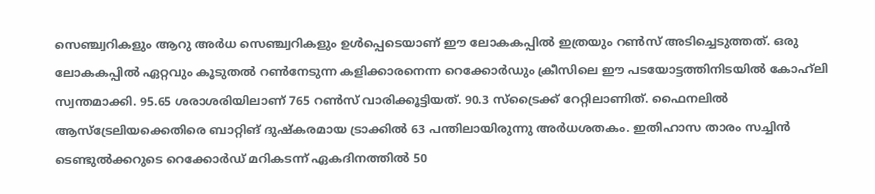സെഞ്ച്വറികളും ആറു അര്‍ധ സെഞ്ച്വറികളും ഉള്‍പ്പെടെയാണ് ഈ ലോകകപ്പില്‍ ഇത്രയും റണ്‍സ് അടിച്ചെടുത്തത്. ഒരു ലോകകപ്പില്‍ ഏറ്റവും കൂടുതല്‍ റണ്‍നേടുന്ന കളിക്കാരനെന്ന റെക്കോര്‍ഡും ക്രീസിലെ ഈ പടയോട്ടത്തിനിടയില്‍ കോഹ്‍ലി സ്വന്തമാക്കി. 95.65 ശരാശരിയിലാണ് 765 റണ്‍സ് വാരിക്കൂട്ടിയത്. 90.3 സ്ട്രൈക്ക് റേറ്റിലാണിത്. ഫൈനലില്‍ ആസ്ട്രേലിയക്കെതിരെ ബാറ്റിങ് ദുഷ്‍കരമായ ട്രാക്കില്‍ 63 പന്തിലായിരുന്നു അര്‍ധശതകം. ഇതിഹാസ താരം സച്ചിൻ ടെണ്ടുല്‍ക്കറുടെ റെക്കോര്‍ഡ് മറികടന്ന് ഏകദിനത്തില്‍ 50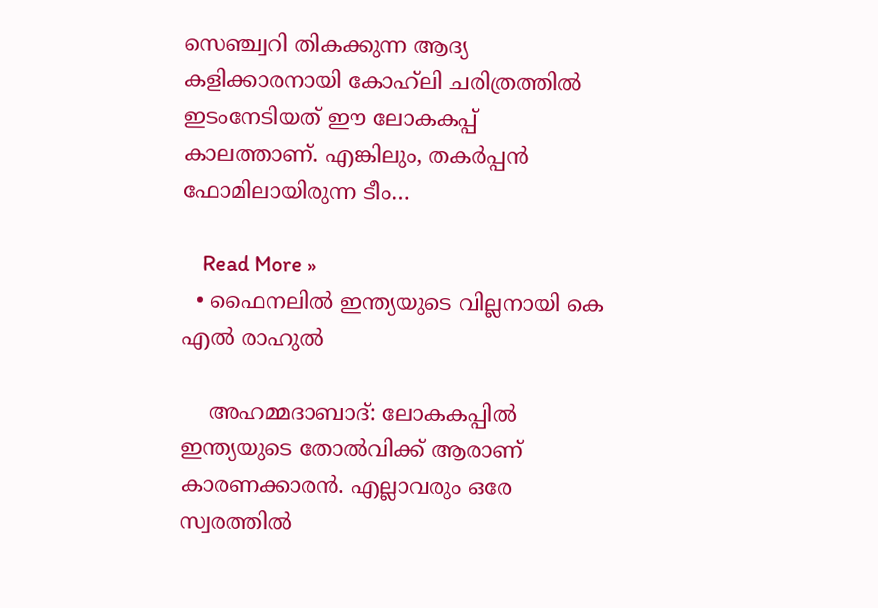സെഞ്ച്വറി തികക്കുന്ന ആദ്യ കളിക്കാരനായി കോഹ്‍ലി ചരിത്രത്തില്‍ ഇടംനേടിയത് ഈ ലോകകപ്പ് കാലത്താണ്. എങ്കിലും, തകര്‍പ്പൻ ഫോമിലായിരുന്ന ടീം…

    Read More »
  • ഫൈനലിൽ ഇന്ത്യയുടെ വില്ലനായി കെ എൽ രാഹുൽ

    അഹമ്മദാബാദ്: ലോകകപ്പില്‍ ഇന്ത്യയുടെ തോല്‍വിക്ക് ആരാണ് കാരണക്കാരന്‍. എല്ലാവരും ഒരേ സ്വരത്തില്‍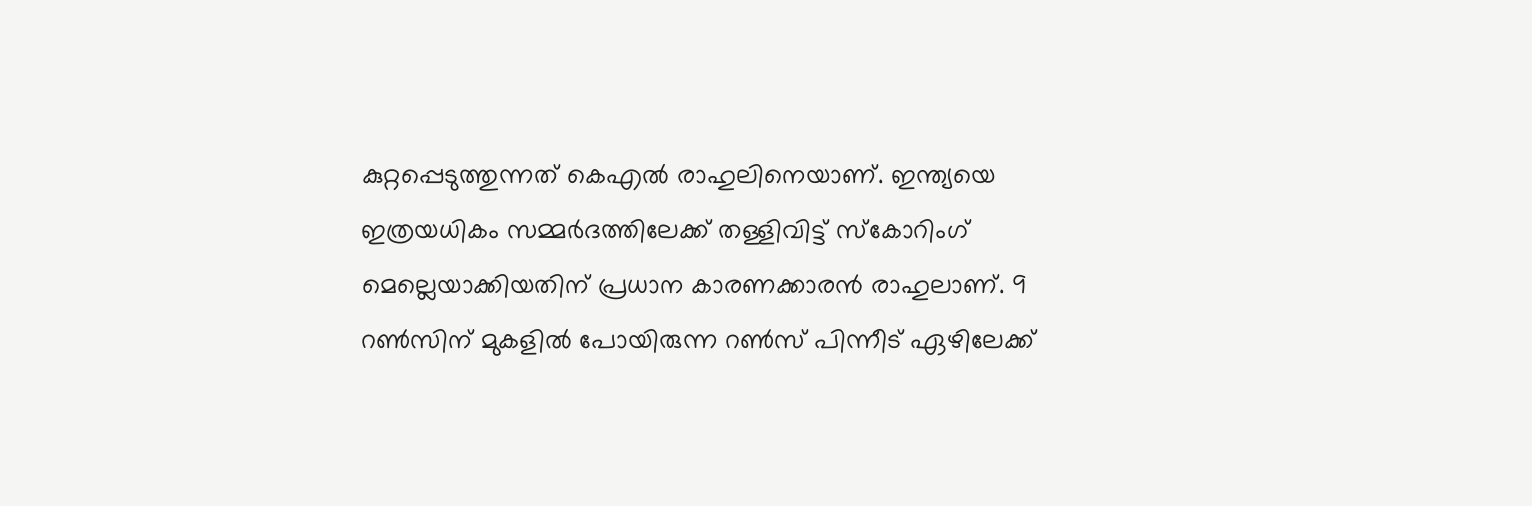കുറ്റപ്പെടുത്തുന്നത് കെഎല്‍ രാഹുലിനെയാണ്. ഇന്ത്യയെ ഇത്രയധികം സമ്മര്‍ദത്തിലേക്ക് തള്ളിവിട്ട് സ്‌കോറിംഗ് മെല്ലെയാക്കിയതിന് പ്രധാന കാരണക്കാരന്‍ രാഹുലാണ്. 9 റണ്‍സിന് മുകളില്‍ പോയിരുന്ന റണ്‍സ് പിന്നീട് ഏഴിലേക്ക്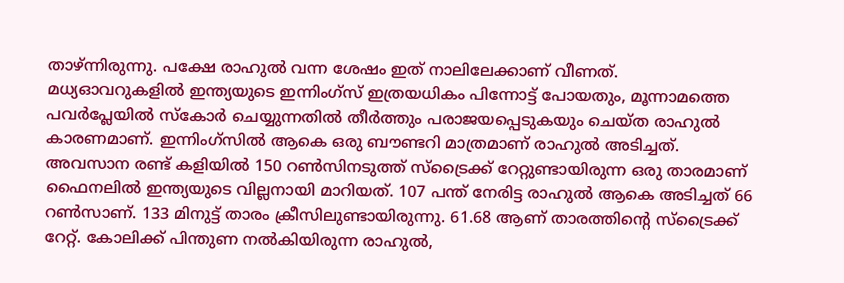താഴ്ന്നിരുന്നു. പക്ഷേ രാഹുല്‍ വന്ന ശേഷം ഇത് നാലിലേക്കാണ് വീണത്. മധ്യഓവറുകളില്‍ ഇന്ത്യയുടെ ഇന്നിംഗ്‌സ് ഇത്രയധികം പിന്നോട്ട് പോയതും, മൂന്നാമത്തെ പവര്‍പ്ലേയില്‍ സ്‌കോര്‍ ചെയ്യുന്നതില്‍ തീര്‍ത്തും പരാജയപ്പെടുകയും ചെയ്ത രാഹുല്‍ കാരണമാണ്. ഇന്നിംഗ്‌സില്‍ ആകെ ഒരു ബൗണ്ടറി മാത്രമാണ് രാഹുല്‍ അടിച്ചത്. അവസാന രണ്ട് കളിയില്‍ 150 റണ്‍സിനടുത്ത് സ്‌ട്രൈക്ക് റേറ്റുണ്ടായിരുന്ന ഒരു താരമാണ് ഫൈനലില്‍ ഇന്ത്യയുടെ വില്ലനായി മാറിയത്. 107 പന്ത് നേരിട്ട രാഹുല്‍ ആകെ അടിച്ചത് 66 റണ്‍സാണ്. 133 മിനുട്ട് താരം ക്രീസിലുണ്ടായിരുന്നു. 61.68 ആണ് താരത്തിന്റെ സ്‌ട്രൈക്ക് റേറ്റ്. കോലിക്ക് പിന്തുണ നല്‍കിയിരുന്ന രാഹുല്‍,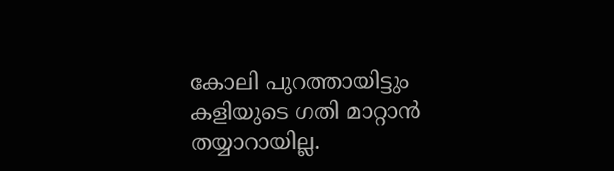കോലി പുറത്തായിട്ടും കളിയുടെ ഗതി മാറ്റാന്‍ തയ്യാറായില്ല.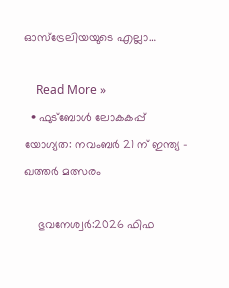ഓസ്‌ട്രേലിയയുടെ എല്ലാ…

    Read More »
  • ഫുട്ബോൾ ലോകകപ്പ് യോഗ്യത: നവംബർ 21 ന് ഇന്ത്യ – ഖത്തർ മത്സരം

    ഭുവനേശ്വർ:2026 ഫിഫ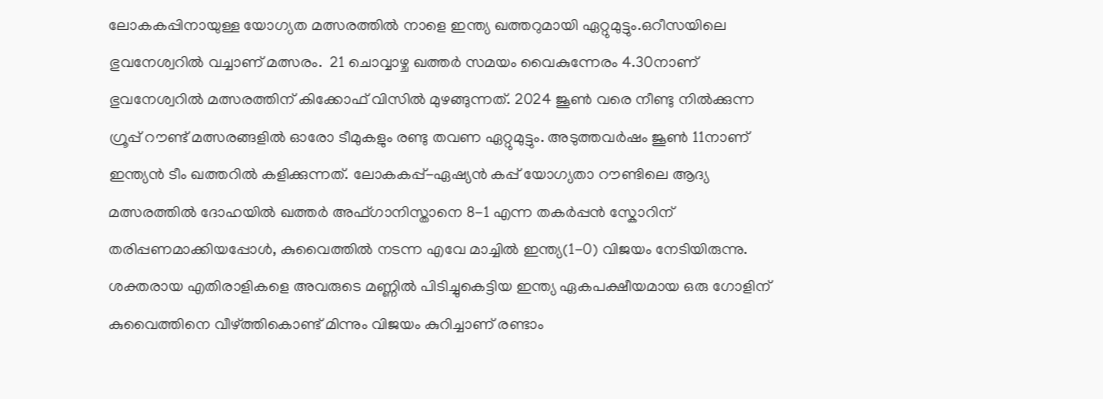ലോകകപ്പിനായുള്ള യോഗ്യത മത്സരത്തിൽ നാളെ ഇന്ത്യ ഖത്തറുമായി ഏറ്റുമുട്ടും.ഒറീസയിലെ ഭുവനേശ്വറിൽ വച്ചാണ് മത്സരം.  21 ചൊവ്വാഴ്ച ഖത്തര്‍ സമയം വൈകുന്നേരം 4.30നാണ് ഭുവനേശ്വറില്‍ മത്സരത്തിന് കിക്കോഫ് വിസില്‍ മുഴങ്ങുന്നത്. 2024 ജൂണ്‍ വരെ നീണ്ടു നില്‍ക്കുന്ന ഗ്രൂപ്പ് റൗണ്ട് മത്സരങ്ങളില്‍ ഓരോ ടീമുകളും രണ്ടു തവണ ഏറ്റുമുട്ടും. അടുത്തവര്‍ഷം ജൂണ്‍ 11നാണ് ഇന്ത്യൻ ടീം ഖത്തറില്‍ കളിക്കുന്നത്. ലോകകപ്പ്-ഏഷ്യൻ കപ്പ് യോഗ്യതാ റൗണ്ടിലെ ആദ്യ മത്സരത്തില്‍ ദോഹയില്‍ ഖത്തര്‍ അഫ്ഗാനിസ്താനെ 8-1 എന്ന തകര്‍പ്പൻ സ്കോറിന് തരിപ്പണമാക്കിയപ്പോള്‍, കുവൈത്തില്‍ നടന്ന എവേ മാച്ചിൽ ഇന്ത്യ(1-0) വിജയം നേടിയിരുന്നു. ശക്തരായ എതിരാളികളെ അവരുടെ മണ്ണില്‍ പിടിച്ചുകെട്ടിയ ഇന്ത്യ ഏകപക്ഷീയമായ ഒരു ഗോളിന് കുവൈത്തിനെ വീഴ്ത്തികൊണ്ട് മിന്നും വിജയം കുറിച്ചാണ് രണ്ടാം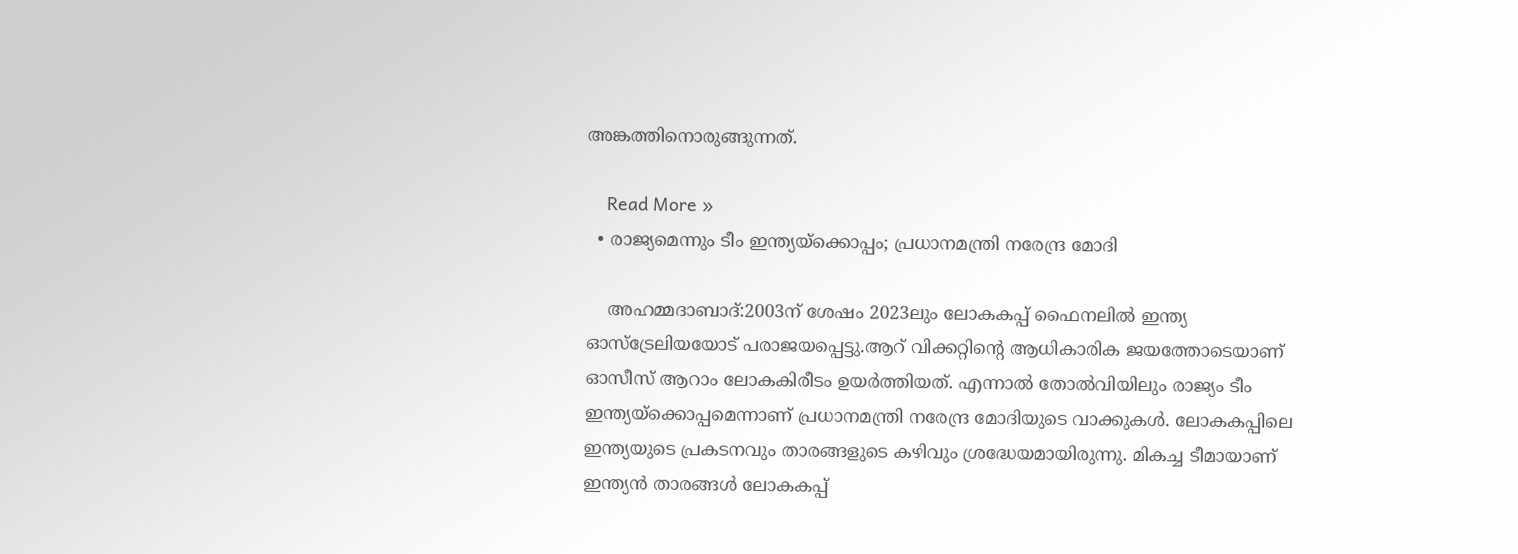അങ്കത്തിനൊരുങ്ങുന്നത്.

    Read More »
  • രാജ്യമെന്നും ടീം ഇന്ത്യയ്‌ക്കൊപ്പം; പ്രധാനമന്ത്രി നരേന്ദ്ര മോദി

    അഹമ്മദാബാദ്:2003ന് ശേഷം 2023ലും ലോകകപ്പ് ഫൈനലില്‍ ഇന്ത്യ ഓസ്ട്രേലിയയോട് പരാജയപ്പെട്ടു.ആറ് വിക്കറ്റിന്റെ ആധികാരിക ജയത്തോടെയാണ് ഓസീസ് ആറാം ലോകകിരീടം ഉയര്‍ത്തിയത്. എന്നാല്‍ തോല്‍വിയിലും രാജ്യം ടീം ഇന്ത്യയ്ക്കൊപ്പമെന്നാണ് പ്രധാനമന്ത്രി നരേന്ദ്ര മോദിയുടെ വാക്കുകള്‍. ലോകകപ്പിലെ ഇന്ത്യയുടെ പ്രകടനവും താരങ്ങളുടെ കഴിവും ശ്രദ്ധേയമായിരുന്നു. മികച്ച ടീമായാണ് ഇന്ത്യൻ താരങ്ങള്‍ ലോകകപ്പ്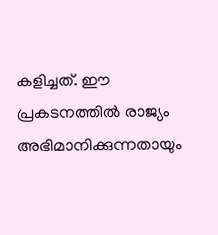കളിച്ചത്. ഈ പ്രകടനത്തില്‍ രാജ്യം അഭിമാനിക്കുന്നതായും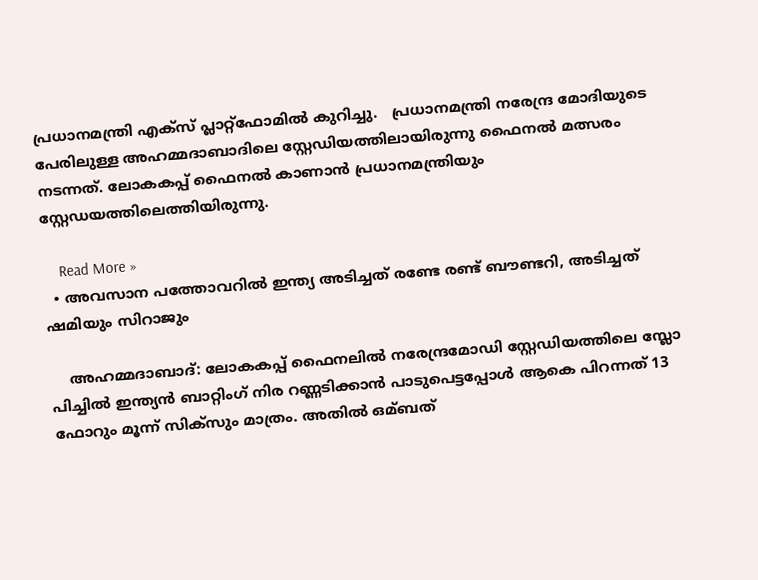പ്രധാനമന്ത്രി എക്സ് പ്ലാറ്റ്ഫോമില്‍ കുറിച്ചു.   പ്രധാനമന്ത്രി നരേന്ദ്ര മോദിയുടെ പേരിലുള്ള അഹമ്മദാബാദിലെ സ്റ്റേഡിയത്തിലായിരുന്നു ഫൈനല്‍ മത്സരം നടന്നത്. ലോകകപ്പ് ഫൈനല്‍ കാണാൻ പ്രധാനമന്ത്രിയും സ്റ്റേഡയത്തിലെത്തിയിരുന്നു.

    Read More »
  • അവസാന പത്തോവറില്‍ ഇന്ത്യ അടിച്ചത് രണ്ടേ രണ്ട് ബൗണ്ടറി, അടിച്ചത് ഷമിയും സിറാജും

    അഹമ്മദാബാദ്: ലോകകപ്പ് ഫൈനലില്‍ നരേന്ദ്രമോഡി സ്റ്റേഡിയത്തിലെ സ്ലോ പിച്ചില്‍ ഇന്ത്യന്‍ ബാറ്റിംഗ് നിര റണ്ണടിക്കാന്‍ പാടുപെട്ടപ്പോള്‍ ആകെ പിറന്നത് 13 ഫോറും മൂന്ന് സിക്സും മാത്രം. അതില്‍ ഒമ്ബത്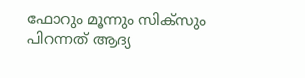ഫോറും മൂന്നും സിക്സും പിറന്നത് ആദ്യ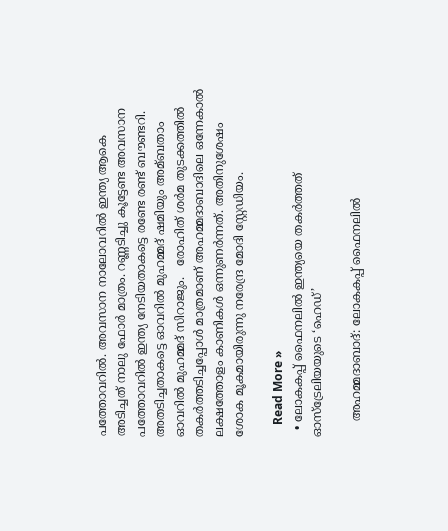പത്തോവറില്‍. അവസാന നാലോവറില്‍ ഇന്ത്യ ആകെ അടിച്ചത് നാലു ഫോര്‍ മാത്രം. റണ്ണടിച്ചു കൂട്ടേണ്ട അവസാന പത്തോവറില്‍ ഇന്ത്യ നേടിയതാകട്ടെ രണ്ടേ രണ്ട് ബൗണ്ടറി. അതടിച്ചതാകട്ടെ ഓവറില്‍ മുഹമ്മദ് ഷമിയും അമ്ബതാം ഓവറില്‍ മുഹമ്മദ് സിറാജും.   രോഹിത് ശര്‍മ തുടക്കത്തില്‍ തകര്‍ത്തടിച്ചപ്പോള്‍ മാത്രമാണ് അഹമ്മദാബാദിലെ ഒന്നേകാല്‍ ലക്ഷത്തോളം കാണികള്‍ ഒന്നുണര്‍ന്നത്. അതിനുശേഷം ശോക മൂകമായിരുന്നു നരേന്ദ്ര മോദി സ്റ്റേഡിയം.

    Read More »
  • ലോകകപ്പ് ഫൈനലില്‍ ഇന്ത്യയെ തകര്‍ത്തത് ഓസ്ട്രേലിയയുടെ ‘ഹെഡ്’

    അഹമ്മദാബാദ്: ലോകകപ്പ് ഫൈനലില്‍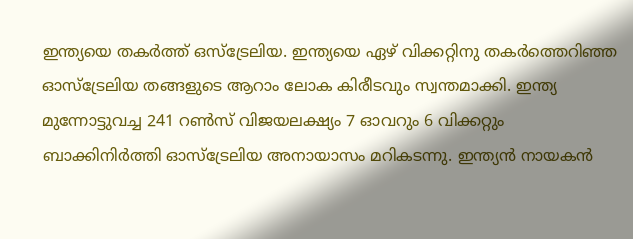ഇന്ത്യയെ തകര്‍ത്ത് ഒസ്ട്രേലിയ. ഇന്ത്യയെ ഏഴ് വിക്കറ്റിനു തകര്‍ത്തെറിഞ്ഞ ഓസ്ട്രേലിയ തങ്ങളുടെ ആറാം ലോക കിരീടവും സ്വന്തമാക്കി. ഇന്ത്യ മുന്നോട്ടുവച്ച 241 റണ്‍സ് വിജയലക്ഷ്യം 7 ഓവറും 6 വിക്കറ്റും ബാക്കിനിര്‍ത്തി ഓസ്ട്രേലിയ അനായാസം മറികടന്നു. ഇന്ത്യൻ നായകൻ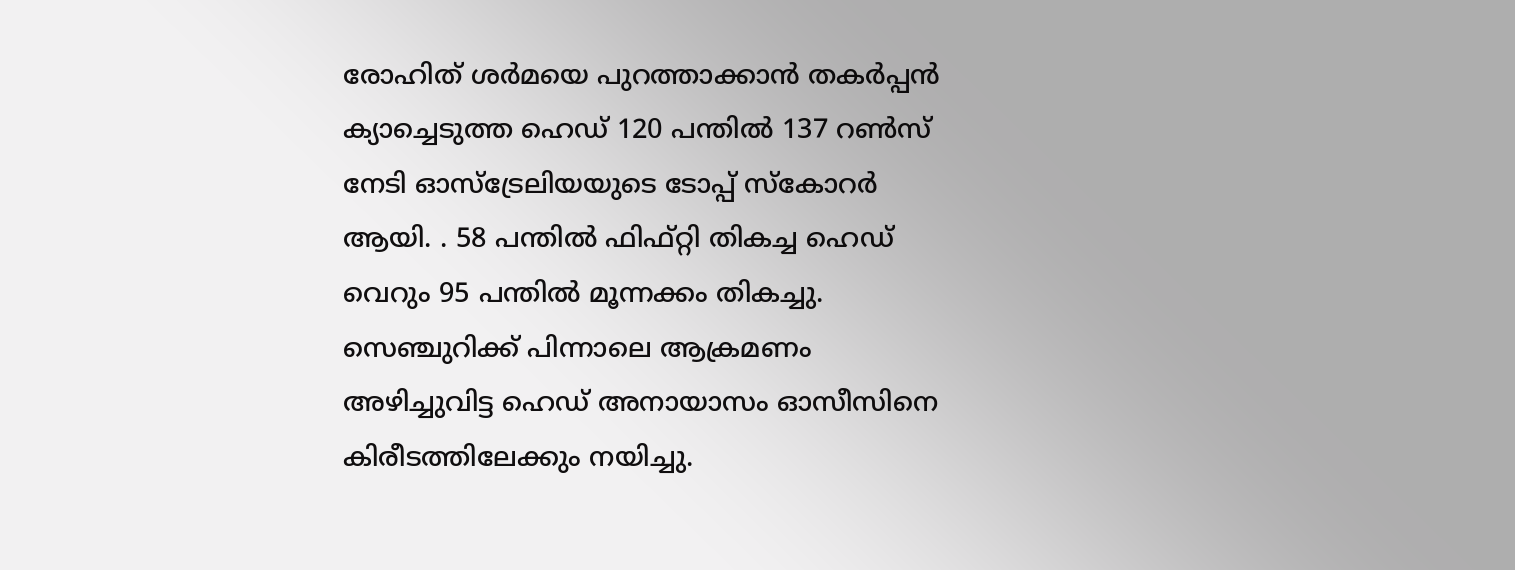രോഹിത് ശര്‍മയെ പുറത്താക്കാൻ തകര്‍പ്പൻ ക്യാച്ചെടുത്ത ഹെഡ് 120 പന്തില്‍ 137 റണ്‍സ് നേടി ഓസ്ട്രേലിയയുടെ ടോപ്പ് സ്കോറര്‍ ആയി. . 58 പന്തില്‍ ഫിഫ്റ്റി തികച്ച ഹെഡ് വെറും 95 പന്തില്‍ മൂന്നക്കം തികച്ചു.  സെഞ്ചുറിക്ക് പിന്നാലെ ആക്രമണം അഴിച്ചുവിട്ട ഹെഡ് അനായാസം ഓസീസിനെ കിരീടത്തിലേക്കും നയിച്ചു.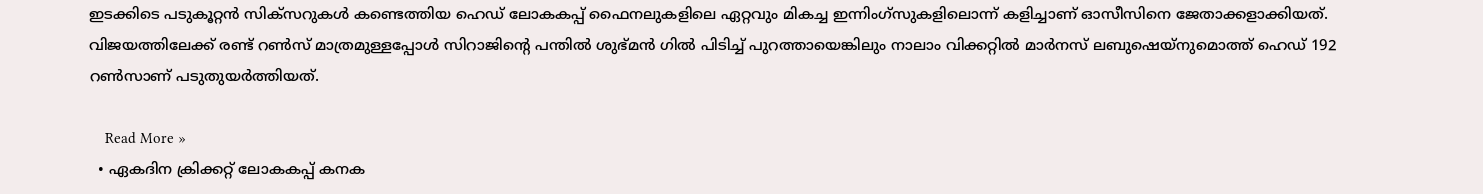ഇടക്കിടെ പടുകൂറ്റൻ സിക്സറുകള്‍ കണ്ടെത്തിയ ഹെഡ് ലോകകപ്പ് ഫൈനലുകളിലെ ഏറ്റവും മികച്ച ഇന്നിംഗ്സുകളിലൊന്ന് കളിച്ചാണ് ഓസീസിനെ ജേതാക്കളാക്കിയത്.  വിജയത്തിലേക്ക് രണ്ട് റണ്‍സ് മാത്രമുള്ളപ്പോള്‍ സിറാജിൻ്റെ പന്തില്‍ ശുഭ്മൻ ഗില്‍ പിടിച്ച്‌ പുറത്തായെങ്കിലും നാലാം വിക്കറ്റില്‍ മാര്‍നസ് ലബുഷെയ്നുമൊത്ത് ഹെഡ് 192 റൺസാണ് പടുതുയര്‍ത്തിയത്.

    Read More »
  • ഏകദിന ക്രിക്കറ്റ് ലോകകപ്പ് കനക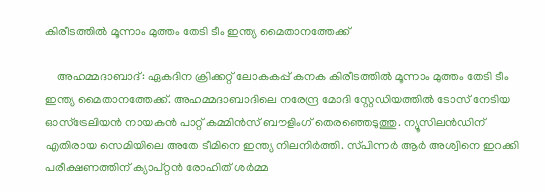കിരീടത്തില്‍ മൂന്നാം മുത്തം തേടി ടീം ഇന്ത്യ മൈതാനത്തേക്ക്

    അഹമ്മദാബാദ്: ഏകദിന ക്രിക്കറ്റ് ലോകകപ്പ് കനക കിരീടത്തില്‍ മൂന്നാം മുത്തം തേടി ടീം ഇന്ത്യ മൈതാനത്തേക്ക്. അഹമ്മദാബാദിലെ നരേന്ദ്ര മോദി സ്റ്റേഡിയത്തില്‍ ടോസ് നേടിയ ഓസ്‌ട്രേലിയന്‍ നായകന്‍ പാറ്റ് കമ്മിന്‍സ് ബൗളിംഗ് തെരഞ്ഞെടുത്തു. ന്യൂസിലന്‍ഡിന് എതിരായ സെമിയിലെ അതേ ടീമിനെ ഇന്ത്യ നിലനിര്‍ത്തി. സ്‌പിന്നര്‍ ആര്‍ അശ്വിനെ ഇറക്കി പരീക്ഷണത്തിന് ക്യാപ്റ്റന്‍ രോഹിത് ശര്‍മ്മ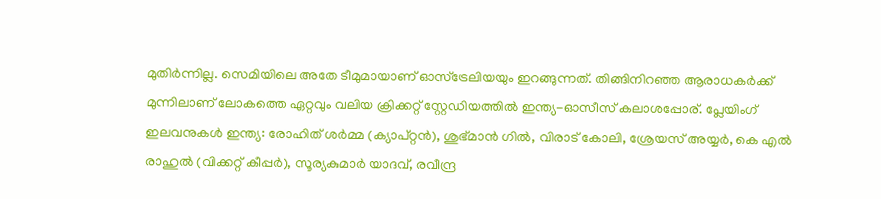മുതിര്‍ന്നില്ല. സെമിയിലെ അതേ ടീമുമായാണ് ഓസ്‌ട്രേലിയയും ഇറങ്ങുന്നത്. തിങ്ങിനിറഞ്ഞ ആരാധകര്‍ക്ക് മുന്നിലാണ് ലോകത്തെ ഏറ്റവും വലിയ ക്രിക്കറ്റ് സ്റ്റേഡിയത്തില്‍ ഇന്ത്യ-ഓസീസ് കലാശപ്പോര്. പ്ലേയിംഗ് ഇലവനുകള്‍ ഇന്ത്യ: രോഹിത് ശര്‍മ്മ (ക്യാപ്റ്റന്‍), ശുഭ്‌മാന്‍ ഗില്‍, വിരാട് കോലി, ശ്രേയസ് അയ്യര്‍, കെ എല്‍ രാഹുല്‍ (വിക്കറ്റ് കീപ്പര്‍), സൂര്യകുമാര്‍ യാദവ്, രവീന്ദ്ര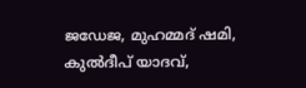ജഡേജ, മുഹമ്മദ് ഷമി, കുല്‍ദീപ് യാദവ്,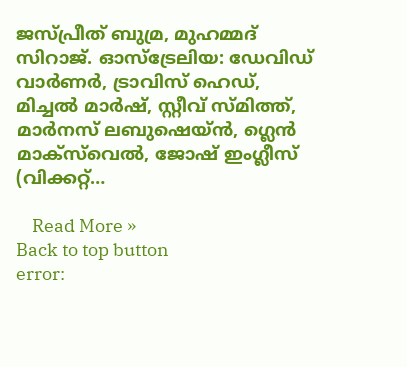ജസ്പ്രീത് ബുമ്ര, മുഹമ്മദ് സിറാജ്. ഓസ്‌ട്രേലിയ: ഡേവിഡ് വാര്‍ണര്‍, ട്രാവിസ് ഹെഡ്, മിച്ചല്‍ മാര്‍ഷ്, സ്റ്റീവ് സ്‌മിത്ത്, മാര്‍നസ് ലബുഷെയ്‌ന്‍, ഗ്ലെന്‍ മാക്‌സ്‌വെല്‍, ജോഷ് ഇംഗ്ലീസ് (വിക്കറ്റ്…

    Read More »
Back to top button
error: